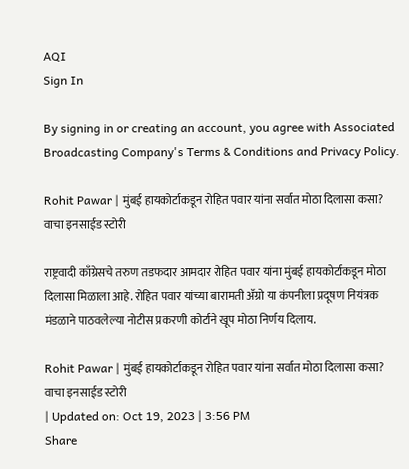AQI
Sign In

By signing in or creating an account, you agree with Associated Broadcasting Company's Terms & Conditions and Privacy Policy.

Rohit Pawar | मुंबई हायकोर्टाकडून रोहित पवार यांना सर्वात मोठा दिलासा कसा? वाचा इनसाईड स्टोरी

राष्ट्रवादी काँग्रेसचे तरुण तडफदार आमदार रोहित पवार यांना मुंबई हायकोर्टाकडून मोठा दिलासा मिळाला आहे. रोहित पवार यांच्या बारामती ॲग्रो या कंपनीला प्रदूषण नियंत्रक मंडळाने पाठवलेल्या नोटीस प्रकरणी कोर्टाने खूप मोठा निर्णय दिलाय.

Rohit Pawar | मुंबई हायकोर्टाकडून रोहित पवार यांना सर्वात मोठा दिलासा कसा? वाचा इनसाईड स्टोरी
| Updated on: Oct 19, 2023 | 3:56 PM
Share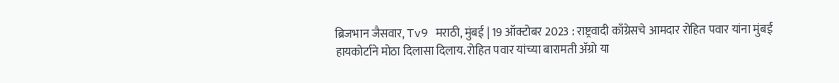ब्रिजभान जैसवार, Tv9 मराठी, मुंबई | 19 ऑक्टोबर 2023 : राष्ट्रवादी काँग्रेसचे आमदार रोहित पवार यांना मुंबई हायकोर्टाने मोठा दिलासा दिलाय. रोहित पवार यांच्या बारामती ॲग्रो या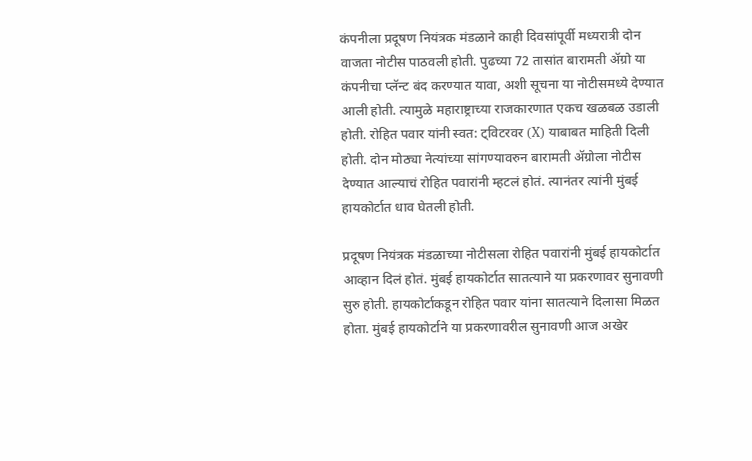कंपनीला प्रदूषण नियंत्रक मंडळाने काही दिवसांपूर्वी मध्यरात्री दोन वाजता नोटीस पाठवली होती. पुढच्या 72 तासांत बारामती ॲग्रो या कंपनीचा प्लॅन्ट बंद करण्यात यावा, अशी सूचना या नोटीसमध्ये देण्यात आली होती. त्यामुळे महाराष्ट्राच्या राजकारणात एकच खळबळ उडाली होती. रोहित पवार यांनी स्वत: ट्विटरवर (X) याबाबत माहिती दिली होती. दोन मोठ्या नेत्यांच्या सांगण्यावरुन बारामती ॲग्रोला नोटीस देण्यात आल्याचं रोहित पवारांनी म्हटलं होतं. त्यानंतर त्यांनी मुंबई हायकोर्टात धाव घेतली होती.

प्रदूषण नियंत्रक मंडळाच्या नोटीसला रोहित पवारांनी मुंबई हायकोर्टात आव्हान दिलं होतं. मुंबई हायकोर्टात सातत्याने या प्रकरणावर सुनावणी सुरु होती. हायकोर्टाकडून रोहित पवार यांना सातत्याने दिलासा मिळत होता. मुंबई हायकोर्टाने या प्रकरणावरील सुनावणी आज अखेर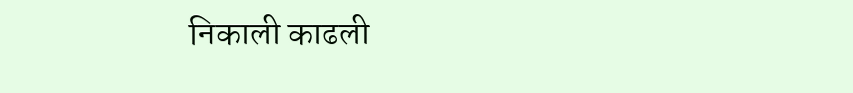निकाली काढली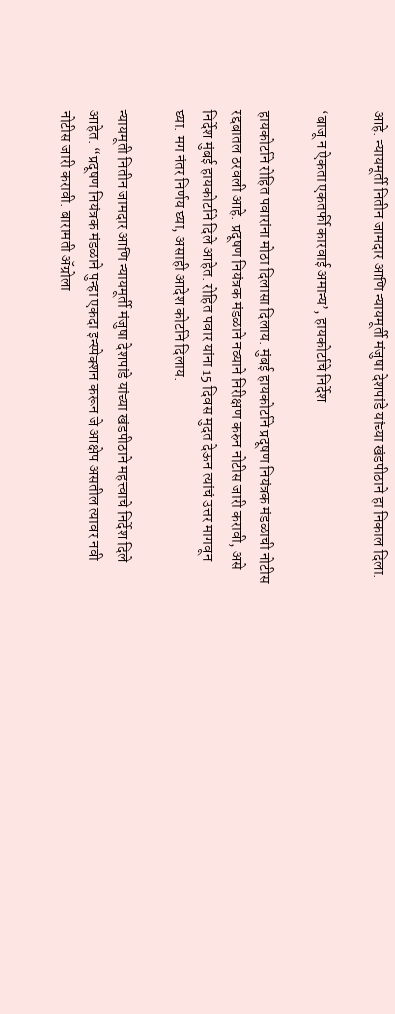आहे. न्यायमूर्ती नितीन जामदार आणि न्यायमूर्ती मंजुषा देशपांडे यांच्या खंडपीठाने हा निकाल दिला.

‘बाजू न ऐकता एकतर्फी कारवाई अमान्य’, हायकोर्टाचे निर्देश

हायकोर्टाने रोहित पवारांना मोठा दिलासा दिलाय. मुंबई हायकोर्टाने प्रदूषण नियंत्रक मंडळाची नोटीस रद्दबातल ठरवली आहे. प्रदूषण नियंत्रक मंडळाने नव्याने निरीक्षण करुन नोटीस जारी करावी, असे निर्देश मुंबई हायकोर्टाने दिले आहेत. रोहित पवार यांना 15 दिवस मुदत देऊन त्यांचं उत्तर मागवून घ्या. मग नंतर निर्णय घ्या, असाही आदेश कोर्टाने दिलाय.

न्यायमूती नितीन जामदार आणि न्यायमूर्ती मंजुषा देशपांडे यांच्या खंडपीठाने महत्त्वाचे निर्देश दिले आहेत. “प्रदूषण नियंत्रक मंडळाने पुन्हा एकदा इन्स्पेक्शन करून जे आक्षेप असतील त्यावर नवी नोटीस जारी करावी. बारामती ॲग्रोला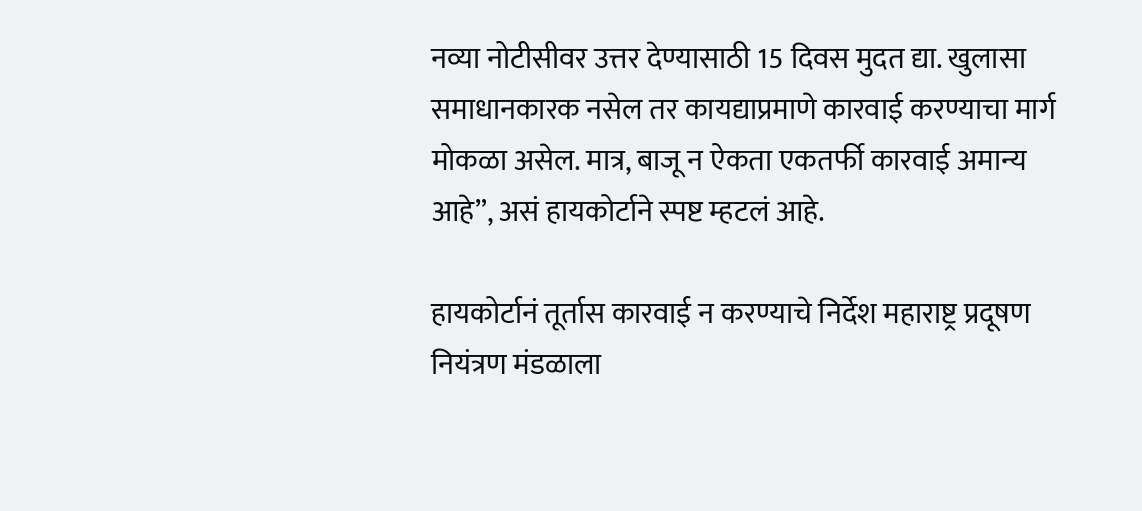नव्या नोटीसीवर उत्तर देण्यासाठी 15 दिवस मुदत द्या. खुलासा समाधानकारक नसेल तर कायद्याप्रमाणे कारवाई करण्याचा मार्ग मोकळा असेल. मात्र, बाजू न ऐकता एकतर्फी कारवाई अमान्य आहे”, असं हायकोर्टाने स्पष्ट म्हटलं आहे.

हायकोर्टानं तूर्तास कारवाई न करण्याचे निर्देश महाराष्ट्र प्रदूषण नियंत्रण मंडळाला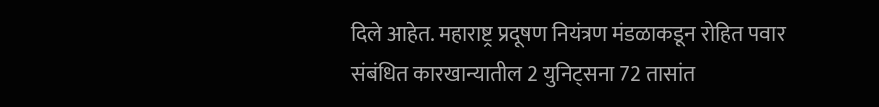दिले आहेत. महाराष्ट्र प्रदूषण नियंत्रण मंडळाकडून रोहित पवार संबंधित कारखान्यातील 2 युनिट्सना 72 तासांत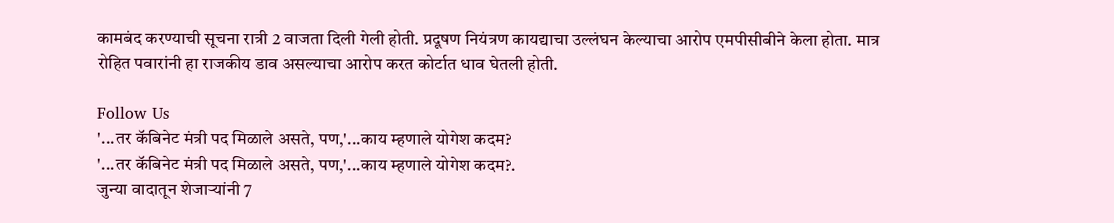कामबंद करण्याची सूचना रात्री 2 वाजता दिली गेली होती. प्रदूषण नियंत्रण कायद्याचा उल्लंघन केल्याचा आरोप एमपीसीबीने केला होता. मात्र रोहित पवारांनी हा राजकीय डाव असल्याचा आरोप करत कोर्टात धाव घेतली होती.

Follow Us
'...तर कॅबिनेट मंत्री पद मिळाले असते, पण,'...काय म्हणाले योगेश कदम?
'...तर कॅबिनेट मंत्री पद मिळाले असते, पण,'...काय म्हणाले योगेश कदम?.
जुन्या वादातून शेजाऱ्यांनी 7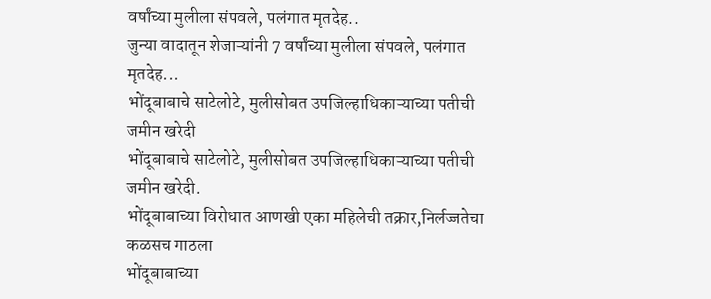वर्षांच्या मुलीला संपवले, पलंगात मृतदेह..
जुन्या वादातून शेजाऱ्यांनी 7 वर्षांच्या मुलीला संपवले, पलंगात मृतदेह...
भोंदूबाबाचे साटेलोटे, मुलीसोबत उपजिल्हाधिकाऱ्याच्या पतीची जमीन खरेदी
भोंदूबाबाचे साटेलोटे, मुलीसोबत उपजिल्हाधिकाऱ्याच्या पतीची जमीन खरेदी.
भोंदूबाबाच्या विरोधात आणखी एका महिलेची तक्रार,निर्लज्जतेचा कळसच गाठला
भोंदूबाबाच्या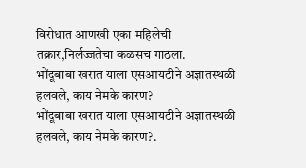विरोधात आणखी एका महिलेची तक्रार,निर्लज्जतेचा कळसच गाठला.
भोंदूबाबा खरात याला एसआयटीने अज्ञातस्थळी हलवले, काय नेमके कारण?
भोंदूबाबा खरात याला एसआयटीने अज्ञातस्थळी हलवले, काय नेमके कारण?.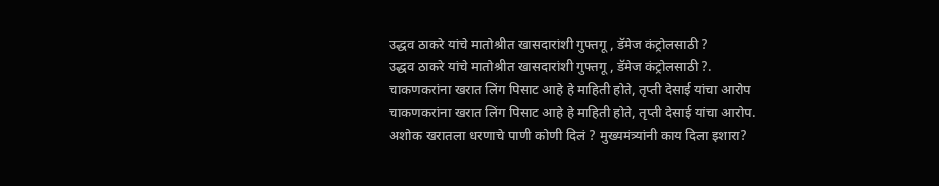उद्धव ठाकरे यांचे मातोश्रीत खासदारांशी गुफ्तगू , डॅमेज कंट्रोलसाठी ?
उद्धव ठाकरे यांचे मातोश्रीत खासदारांशी गुफ्तगू , डॅमेज कंट्रोलसाठी ?.
चाकणकरांना खरात लिंग पिसाट आहे हे माहिती होते, तृप्ती देसाई यांचा आरोप
चाकणकरांना खरात लिंग पिसाट आहे हे माहिती होते, तृप्ती देसाई यांचा आरोप.
अशोक खरातला धरणाचे पाणी कोणी दिलं ? मुख्यमंत्र्यांनी काय दिला इशारा?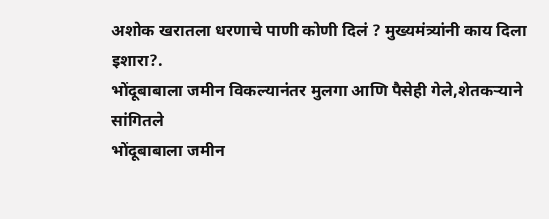अशोक खरातला धरणाचे पाणी कोणी दिलं ? मुख्यमंत्र्यांनी काय दिला इशारा?.
भोंदूबाबाला जमीन विकल्यानंतर मुलगा आणि पैसेही गेले,शेतकऱ्याने सांगितले
भोंदूबाबाला जमीन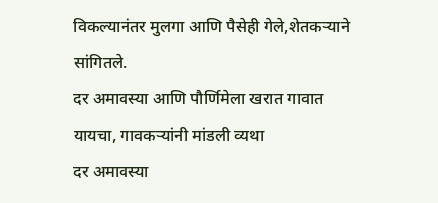विकल्यानंतर मुलगा आणि पैसेही गेले,शेतकऱ्याने सांगितले.
दर अमावस्या आणि पौर्णिमेला खरात गावात यायचा, गावकऱ्यांनी मांडली व्यथा
दर अमावस्या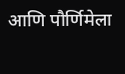आणि पौर्णिमेला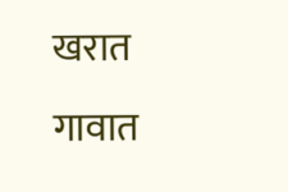खरात गावात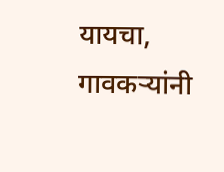यायचा, गावकऱ्यांनी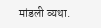मांडली व्यथा.